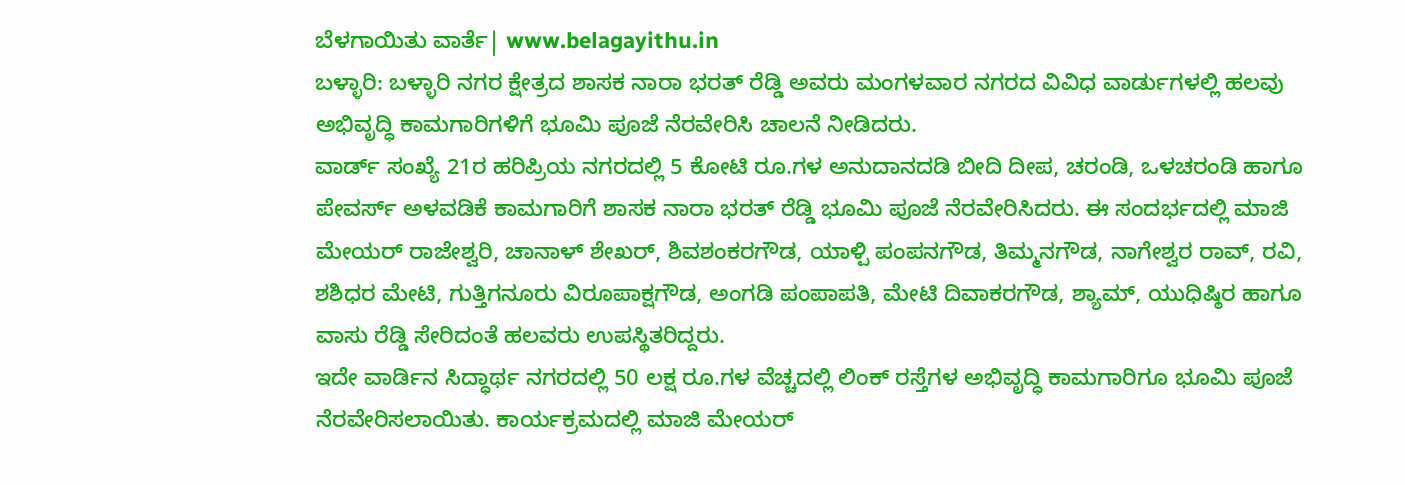ಬೆಳಗಾಯಿತು ವಾರ್ತೆ| www.belagayithu.in
ಬಳ್ಳಾರಿ: ಬಳ್ಳಾರಿ ನಗರ ಕ್ಷೇತ್ರದ ಶಾಸಕ ನಾರಾ ಭರತ್ ರೆಡ್ಡಿ ಅವರು ಮಂಗಳವಾರ ನಗರದ ವಿವಿಧ ವಾರ್ಡುಗಳಲ್ಲಿ ಹಲವು ಅಭಿವೃದ್ಧಿ ಕಾಮಗಾರಿಗಳಿಗೆ ಭೂಮಿ ಪೂಜೆ ನೆರವೇರಿಸಿ ಚಾಲನೆ ನೀಡಿದರು.
ವಾರ್ಡ್ ಸಂಖ್ಯೆ 21ರ ಹರಿಪ್ರಿಯ ನಗರದಲ್ಲಿ 5 ಕೋಟಿ ರೂ.ಗಳ ಅನುದಾನದಡಿ ಬೀದಿ ದೀಪ, ಚರಂಡಿ, ಒಳಚರಂಡಿ ಹಾಗೂ ಪೇವರ್ಸ್ ಅಳವಡಿಕೆ ಕಾಮಗಾರಿಗೆ ಶಾಸಕ ನಾರಾ ಭರತ್ ರೆಡ್ಡಿ ಭೂಮಿ ಪೂಜೆ ನೆರವೇರಿಸಿದರು. ಈ ಸಂದರ್ಭದಲ್ಲಿ ಮಾಜಿ ಮೇಯರ್ ರಾಜೇಶ್ವರಿ, ಚಾನಾಳ್ ಶೇಖರ್, ಶಿವಶಂಕರಗೌಡ, ಯಾಳ್ಪಿ ಪಂಪನಗೌಡ, ತಿಮ್ಮನಗೌಡ, ನಾಗೇಶ್ವರ ರಾವ್, ರವಿ, ಶಶಿಧರ ಮೇಟಿ, ಗುತ್ತಿಗನೂರು ವಿರೂಪಾಕ್ಷಗೌಡ, ಅಂಗಡಿ ಪಂಪಾಪತಿ, ಮೇಟಿ ದಿವಾಕರಗೌಡ, ಶ್ಯಾಮ್, ಯುಧಿಷ್ಠಿರ ಹಾಗೂ ವಾಸು ರೆಡ್ಡಿ ಸೇರಿದಂತೆ ಹಲವರು ಉಪಸ್ಥಿತರಿದ್ದರು.
ಇದೇ ವಾರ್ಡಿನ ಸಿದ್ಧಾರ್ಥ ನಗರದಲ್ಲಿ 50 ಲಕ್ಷ ರೂ.ಗಳ ವೆಚ್ಚದಲ್ಲಿ ಲಿಂಕ್ ರಸ್ತೆಗಳ ಅಭಿವೃದ್ಧಿ ಕಾಮಗಾರಿಗೂ ಭೂಮಿ ಪೂಜೆ ನೆರವೇರಿಸಲಾಯಿತು. ಕಾರ್ಯಕ್ರಮದಲ್ಲಿ ಮಾಜಿ ಮೇಯರ್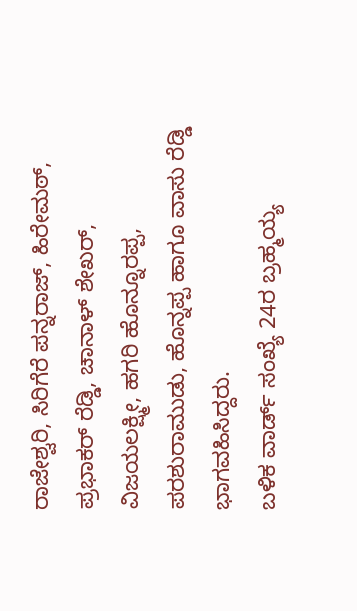ರಾಜೇಶ್ವರಿ, ಸಿರಿಗೆರೆ ಪನ್ನರಾಜ್, ಹಿರೇಮಠ್, ಪ್ರಭಾಕರ್ ರೆಡ್ಡಿ, ಚಾನಾಳ್ ಶೇಖರ್, ವಿಜಯಲಕ್ಷ್ಮೀ, ಹಗರಿ ಹೊನ್ನೂರಪ್ಪ, ಪರಶುರಾಮುಡು, ಹೊನ್ನಪ್ಪ ಹಾಗೂ ವಾಸು ರೆಡ್ಡಿ ಭಾಗವಹಿಸಿದ್ದರು.
ಬಳಿಕ ವಾರ್ಡ್ ಸಂಖ್ಯೆ 24ರ ಬ್ರಹ್ಮಯ್ಯ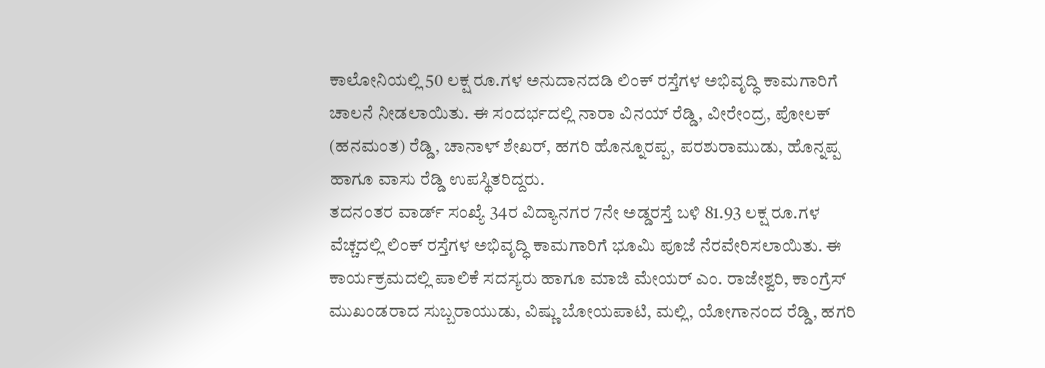ಕಾಲೋನಿಯಲ್ಲಿ 50 ಲಕ್ಷ ರೂ.ಗಳ ಅನುದಾನದಡಿ ಲಿಂಕ್ ರಸ್ತೆಗಳ ಅಭಿವೃದ್ಧಿ ಕಾಮಗಾರಿಗೆ ಚಾಲನೆ ನೀಡಲಾಯಿತು. ಈ ಸಂದರ್ಭದಲ್ಲಿ ನಾರಾ ವಿನಯ್ ರೆಡ್ಡಿ, ವೀರೇಂದ್ರ, ಪೋಲಕ್ (ಹನಮಂತ) ರೆಡ್ಡಿ, ಚಾನಾಳ್ ಶೇಖರ್, ಹಗರಿ ಹೊನ್ನೂರಪ್ಪ, ಪರಶುರಾಮುಡು, ಹೊನ್ನಪ್ಪ ಹಾಗೂ ವಾಸು ರೆಡ್ಡಿ ಉಪಸ್ಥಿತರಿದ್ದರು.
ತದನಂತರ ವಾರ್ಡ್ ಸಂಖ್ಯೆ 34ರ ವಿದ್ಯಾನಗರ 7ನೇ ಅಡ್ಡರಸ್ತೆ ಬಳಿ 81.93 ಲಕ್ಷ ರೂ.ಗಳ ವೆಚ್ಚದಲ್ಲಿ ಲಿಂಕ್ ರಸ್ತೆಗಳ ಅಭಿವೃದ್ಧಿ ಕಾಮಗಾರಿಗೆ ಭೂಮಿ ಪೂಜೆ ನೆರವೇರಿಸಲಾಯಿತು. ಈ ಕಾರ್ಯಕ್ರಮದಲ್ಲಿ ಪಾಲಿಕೆ ಸದಸ್ಯರು ಹಾಗೂ ಮಾಜಿ ಮೇಯರ್ ಎಂ. ರಾಜೇಶ್ವರಿ, ಕಾಂಗ್ರೆಸ್ ಮುಖಂಡರಾದ ಸುಬ್ಬರಾಯುಡು, ವಿಷ್ಣು ಬೋಯಪಾಟಿ, ಮಲ್ಲಿ, ಯೋಗಾನಂದ ರೆಡ್ಡಿ, ಹಗರಿ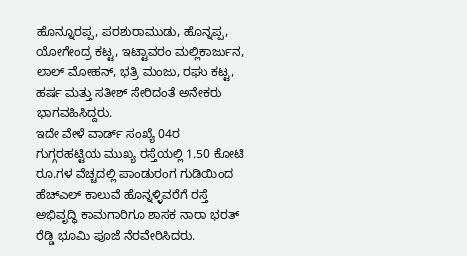ಹೊನ್ನೂರಪ್ಪ, ಪರಶುರಾಮುಡು, ಹೊನ್ನಪ್ಪ, ಯೋಗೇಂದ್ರ ಕಟ್ಟ, ಇಟ್ಟಾವರಂ ಮಲ್ಲಿಕಾರ್ಜುನ, ಲಾಲ್ ಮೋಹನ್, ಭತ್ರಿ ಮಂಜು, ರಘು ಕಟ್ಟ, ಹರ್ಷ ಮತ್ತು ಸತೀಶ್ ಸೇರಿದಂತೆ ಅನೇಕರು ಭಾಗವಹಿಸಿದ್ದರು.
ಇದೇ ವೇಳೆ ವಾರ್ಡ್ ಸಂಖ್ಯೆ 04ರ ಗುಗ್ಗರಹಟ್ಟಿಯ ಮುಖ್ಯ ರಸ್ತೆಯಲ್ಲಿ 1.50 ಕೋಟಿ ರೂ.ಗಳ ವೆಚ್ಚದಲ್ಲಿ ಪಾಂಡುರಂಗ ಗುಡಿಯಿಂದ ಹೆಚ್ಎಲ್ ಕಾಲುವೆ ಹೊನ್ನಳ್ಳಿವರೆಗೆ ರಸ್ತೆ ಅಭಿವೃದ್ಧಿ ಕಾಮಗಾರಿಗೂ ಶಾಸಕ ನಾರಾ ಭರತ್ ರೆಡ್ಡಿ ಭೂಮಿ ಪೂಜೆ ನೆರವೇರಿಸಿದರು.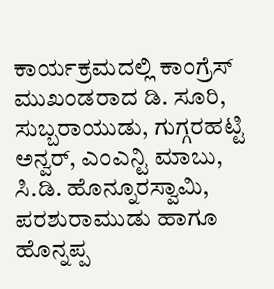ಕಾರ್ಯಕ್ರಮದಲ್ಲಿ ಕಾಂಗ್ರೆಸ್ ಮುಖಂಡರಾದ ಡಿ. ಸೂರಿ, ಸುಬ್ಬರಾಯುಡು, ಗುಗ್ಗರಹಟ್ಟಿ ಅನ್ವರ್, ಎಂಎನ್ಟಿ ಮಾಬು, ಸಿ.ಡಿ. ಹೊನ್ನೂರಸ್ವಾಮಿ, ಪರಶುರಾಮುಡು ಹಾಗೂ ಹೊನ್ನಪ್ಪ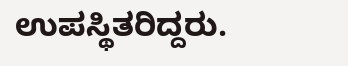ಉಪಸ್ಥಿತರಿದ್ದರು.